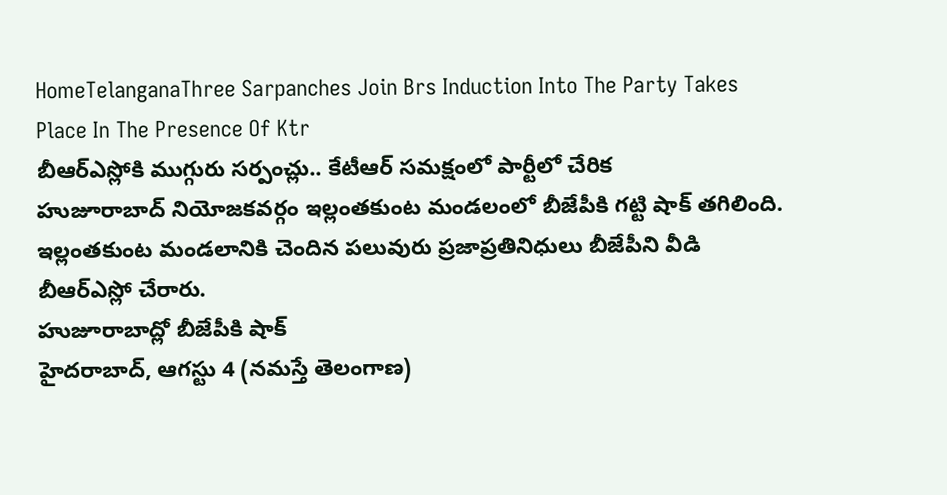HomeTelanganaThree Sarpanches Join Brs Induction Into The Party Takes Place In The Presence Of Ktr
బీఆర్ఎస్లోకి ముగ్గురు సర్పంచ్లు.. కేటీఆర్ సమక్షంలో పార్టీలో చేరిక
హుజూరాబాద్ నియోజకవర్గం ఇల్లంతకుంట మండలంలో బీజేపీకి గట్టి షాక్ తగిలింది. ఇల్లంతకుంట మండలానికి చెందిన పలువురు ప్రజాప్రతినిధులు బీజేపీని వీడి బీఆర్ఎస్లో చేరారు.
హుజూరాబాద్లో బీజేపీకి షాక్
హైదరాబాద్, ఆగస్టు 4 (నమస్తే తెలంగాణ)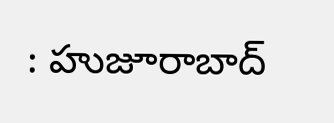: హుజూరాబాద్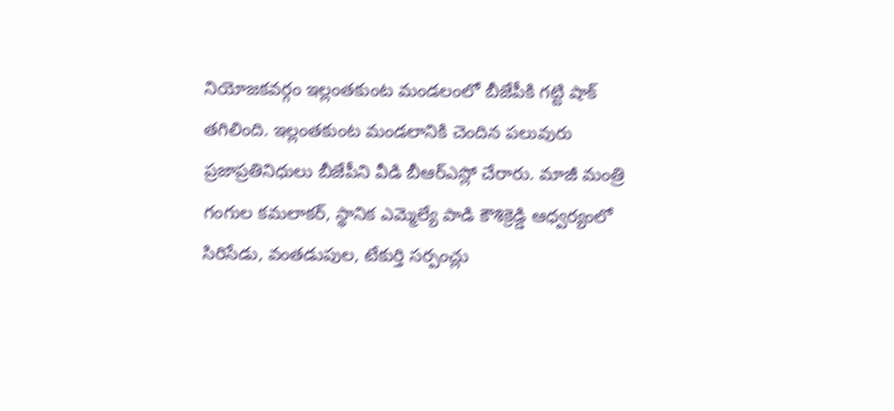నియోజకవర్గం ఇల్లంతకుంట మండలంలో బీజేపీకి గట్టి షాక్ తగిలింది. ఇల్లంతకుంట మండలానికి చెందిన పలువురు ప్రజాప్రతినిధులు బీజేపీని వీడి బీఆర్ఎస్లో చేరారు. మాజీ మంత్రి గంగుల కమలాకర్, స్థానిక ఎమ్మెల్యే పాడి కౌశిక్రెడ్డి ఆధ్వర్యంలో సిరిసేడు, వంతడుపుల, టేకుర్తి సర్పంచ్లు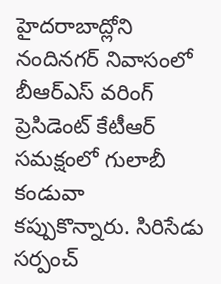హైదరాబాద్లోని నందినగర్ నివాసంలో బీఆర్ఎస్ వరింగ్ ప్రెసిడెంట్ కేటీఆర్ సమక్షంలో గులాబీ కండువా కప్పుకొన్నారు. సిరిసేడు సర్పంచ్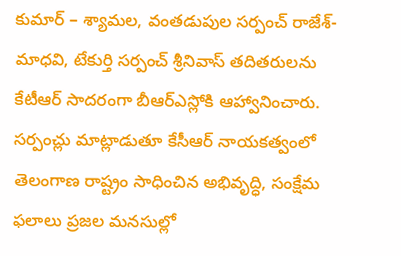కుమార్ – శ్యామల, వంతడుపుల సర్పంచ్ రాజేశ్- మాధవి, టేకుర్తి సర్పంచ్ శ్రీనివాస్ తదితరులను కేటీఆర్ సాదరంగా బీఆర్ఎస్లోకి ఆహ్వానించారు.
సర్పంచ్లు మాట్లాడుతూ కేసీఆర్ నాయకత్వంలో తెలంగాణ రాష్ట్రం సాధించిన అభివృద్ధి, సంక్షేమ ఫలాలు ప్రజల మనసుల్లో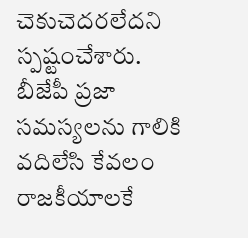చెకుచెదరలేదని స్పష్టంచేశారు. బీజేపీ ప్రజా సమస్యలను గాలికి వదిలేసి కేవలం రాజకీయాలకే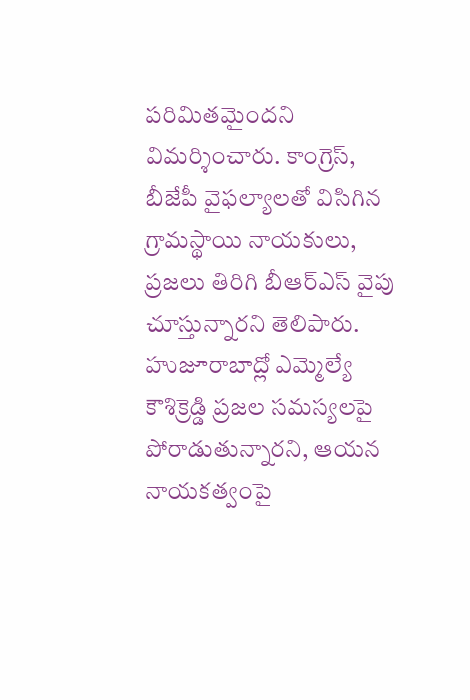పరిమితమైందని విమర్శించారు. కాంగ్రెస్, బీజేపీ వైఫల్యాలతో విసిగిన గ్రామస్థాయి నాయకులు, ప్రజలు తిరిగి బీఆర్ఎస్ వైపు చూస్తున్నారని తెలిపారు. హుజూరాబాద్లో ఎమ్మెల్యే కౌశిక్రెడ్డి ప్రజల సమస్యలపై పోరాడుతున్నారని, ఆయన నాయకత్వంపై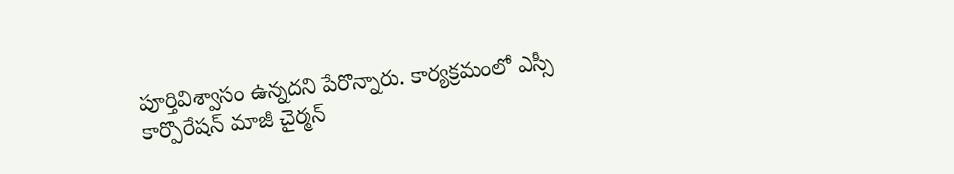పూర్తివిశ్వాసం ఉన్నదని పేరొన్నారు. కార్యక్రమంలో ఎస్సీ కార్పొరేషన్ మాజీ చైర్మన్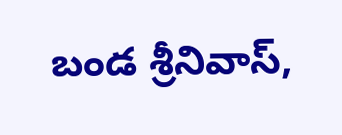బండ శ్రీనివాస్,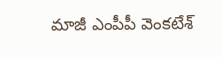మాజీ ఎంపీపీ వెంకటేశ్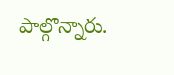పాల్గొన్నారు.